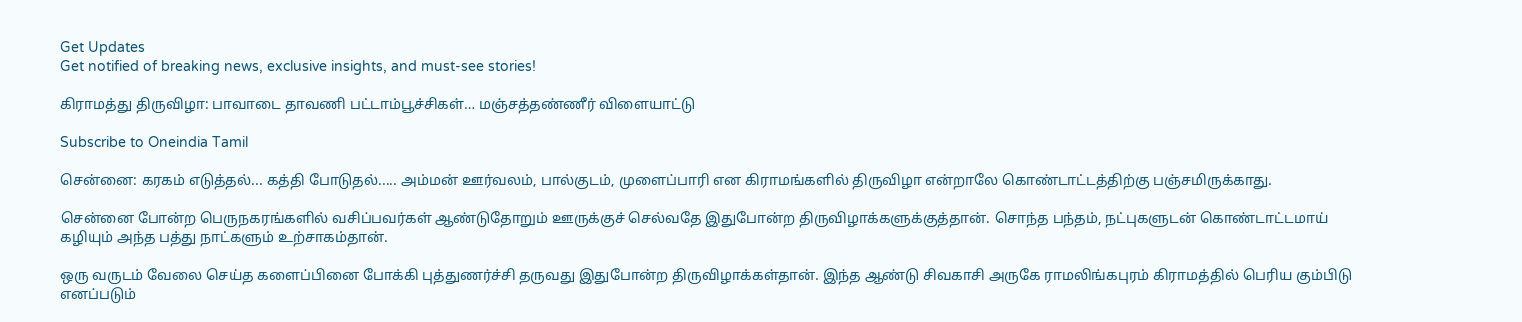Get Updates
Get notified of breaking news, exclusive insights, and must-see stories!

கிராமத்து திருவிழா: பாவாடை தாவணி பட்டாம்பூச்சிகள்… மஞ்சத்தண்ணீர் விளையாட்டு

Subscribe to Oneindia Tamil

சென்னை: கரகம் எடுத்தல்... கத்தி போடுதல்..... அம்மன் ஊர்வலம், பால்குடம், முளைப்பாரி என கிராமங்களில் திருவிழா என்றாலே கொண்டாட்டத்திற்கு பஞ்சமிருக்காது.

சென்னை போன்ற பெருநகரங்களில் வசிப்பவர்கள் ஆண்டுதோறும் ஊருக்குச் செல்வதே இதுபோன்ற திருவிழாக்களுக்குத்தான். சொந்த பந்தம், நட்புகளுடன் கொண்டாட்டமாய் கழியும் அந்த பத்து நாட்களும் உற்சாகம்தான்.

ஒரு வருடம் வேலை செய்த களைப்பினை போக்கி புத்துணர்ச்சி தருவது இதுபோன்ற திருவிழாக்கள்தான். இந்த ஆண்டு சிவகாசி அருகே ராமலிங்கபுரம் கிராமத்தில் பெரிய கும்பிடு எனப்படும்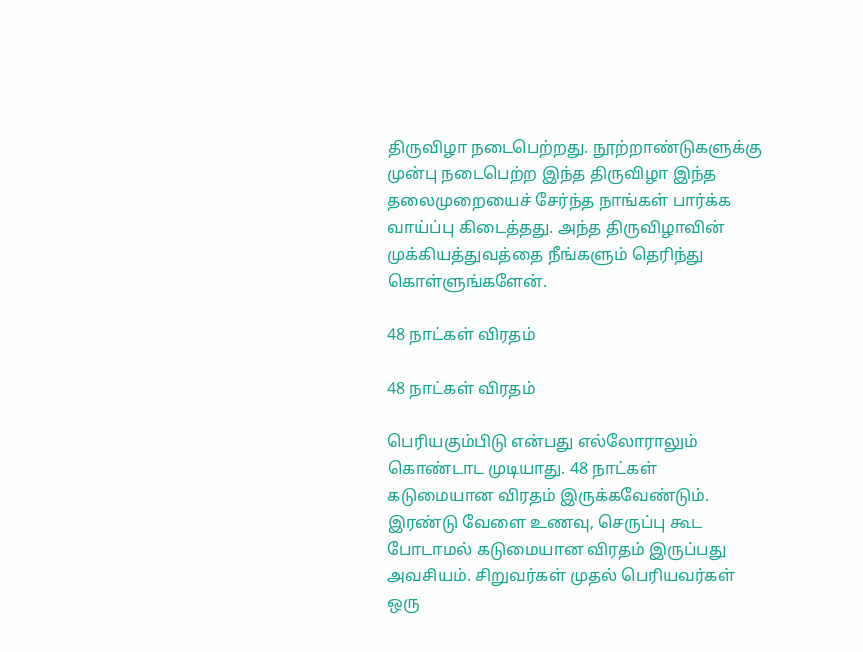திருவிழா நடைபெற்றது. நூற்றாண்டுகளுக்கு முன்பு நடைபெற்ற இந்த திருவிழா இந்த தலைமுறையைச் சேர்ந்த நாங்கள் பார்க்க வாய்ப்பு கிடைத்தது. அந்த திருவிழாவின் முக்கியத்துவத்தை நீங்களும் தெரிந்து கொள்ளுங்களேன்.

48 நாட்கள் விரதம்

48 நாட்கள் விரதம்

பெரியகும்பிடு என்பது எல்லோராலும் கொண்டாட முடியாது. 48 நாட்கள் கடுமையான விரதம் இருக்கவேண்டும். இரண்டு வேளை உணவு, செருப்பு கூட போடாமல் கடுமையான விரதம் இருப்பது அவசியம். சிறுவர்கள் முதல் பெரியவர்கள் ஒரு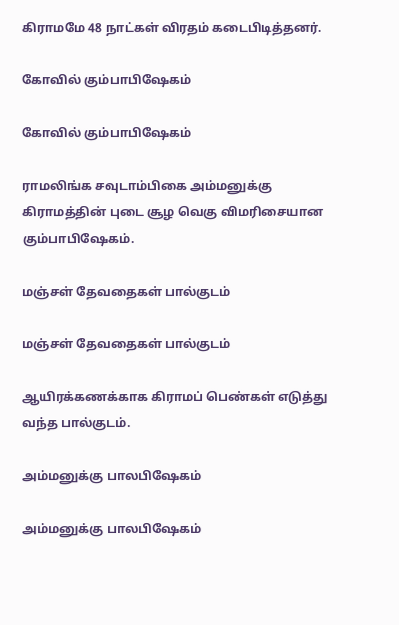கிராமமே 48 நாட்கள் விரதம் கடைபிடித்தனர்.

கோவில் கும்பாபிஷேகம்

கோவில் கும்பாபிஷேகம்

ராமலிங்க சவுடாம்பிகை அம்மனுக்கு கிராமத்தின் புடை சூழ வெகு விமரிசையான கும்பாபிஷேகம்.

மஞ்சள் தேவதைகள் பால்குடம்

மஞ்சள் தேவதைகள் பால்குடம்

ஆயிரக்கணக்காக கிராமப் பெண்கள் எடுத்து வந்த பால்குடம்.

அம்மனுக்கு பாலபிஷேகம்

அம்மனுக்கு பாலபிஷேகம்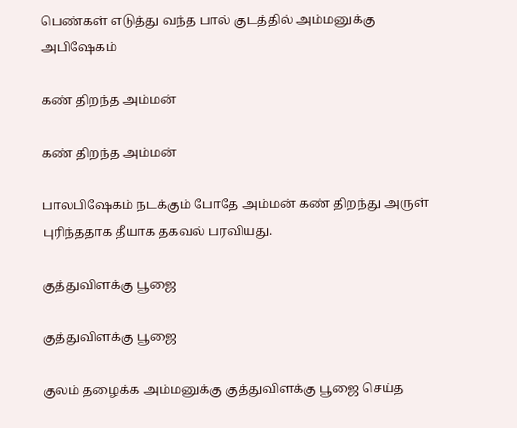பெண்கள் எடுத்து வந்த பால் குடத்தில் அம்மனுக்கு அபிஷேகம்

கண் திறந்த அம்மன்

கண் திறந்த அம்மன்

பாலபிஷேகம் நடக்கும் போதே அம்மன் கண் திறந்து அருள் புரிந்ததாக தீயாக தகவல் பரவியது.

குத்துவிளக்கு பூஜை

குத்துவிளக்கு பூஜை

குலம் தழைக்க அம்மனுக்கு குத்துவிளக்கு பூஜை செய்த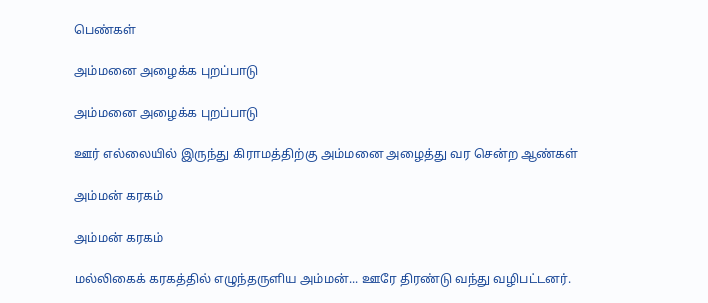பெண்கள்

அம்மனை அழைக்க புறப்பாடு

அம்மனை அழைக்க புறப்பாடு

ஊர் எல்லையில் இருந்து கிராமத்திற்கு அம்மனை அழைத்து வர சென்ற ஆண்கள்

அம்மன் கரகம்

அம்மன் கரகம்

மல்லிகைக் கரகத்தில் எழுந்தருளிய அம்மன்... ஊரே திரண்டு வந்து வழிபட்டனர்.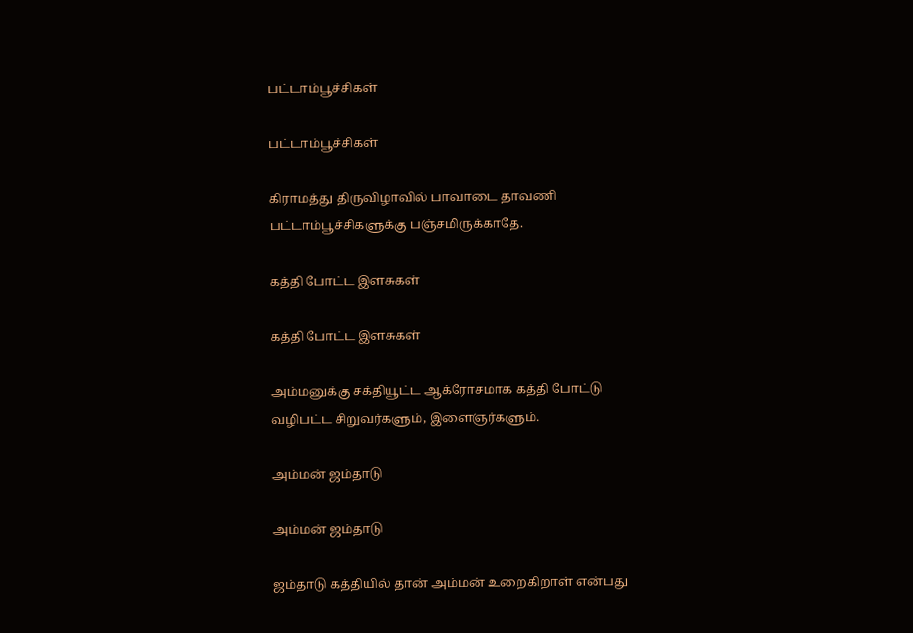பட்டாம்பூச்சிகள்

பட்டாம்பூச்சிகள்

கிராமத்து திருவிழாவில் பாவாடை தாவணி பட்டாம்பூச்சிகளுக்கு பஞ்சமிருக்காதே.

கத்தி போட்ட இளசுகள்

கத்தி போட்ட இளசுகள்

அம்மனுக்கு சக்தியூட்ட ஆக்ரோசமாக கத்தி போட்டு வழிபட்ட சிறுவர்களும், இளைஞர்களும்.

அம்மன் ஜம்தாடு

அம்மன் ஜம்தாடு

ஜம்தாடு கத்தியில் தான் அம்மன் உறைகிறாள் என்பது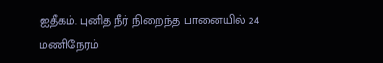ஐதீகம். புனித நீர் நிறைந்த பானையில் 24 மணிநேரம்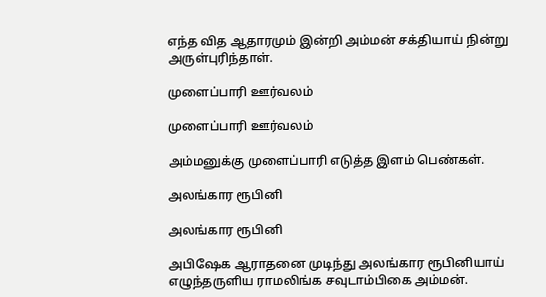எந்த வித ஆதாரமும் இன்றி அம்மன் சக்தியாய் நின்று அருள்புரிந்தாள்.

முளைப்பாரி ஊர்வலம்

முளைப்பாரி ஊர்வலம்

அம்மனுக்கு முளைப்பாரி எடுத்த இளம் பெண்கள்.

அலங்கார ரூபினி

அலங்கார ரூபினி

அபிஷேக ஆராதனை முடிந்து அலங்கார ரூபினியாய் எழுந்தருளிய ராமலிங்க சவுடாம்பிகை அம்மன்.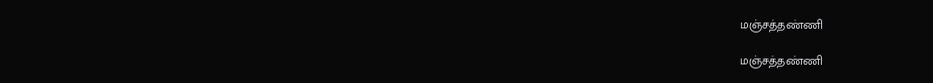மஞ்சத்தண்ணி

மஞ்சத்தண்ணி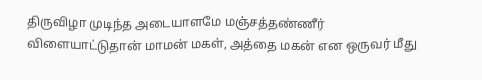திருவிழா முடிந்த அடையாளமே மஞ்சத்தண்ணீர் விளையாட்டுதான் மாமன் மகள், அத்தை மகன் என ஒருவர் மீது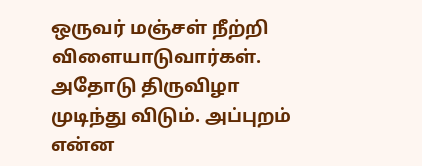ஒருவர் மஞ்சள் நீற்றி விளையாடுவார்கள். அதோடு திருவிழா முடிந்து விடும். அப்புறம் என்ன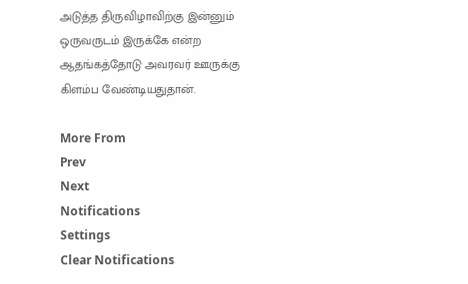அடுத்த திருவிழாவிற்கு இன்னும் ஒருவருடம் இருக்கே என்ற ஆதங்கத்தோடு அவரவர் ஊருக்கு கிளம்ப வேண்டியதுதான்.

More From
Prev
Next
Notifications
Settings
Clear Notifications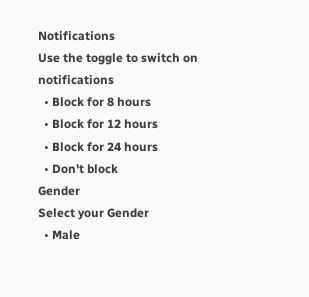Notifications
Use the toggle to switch on notifications
  • Block for 8 hours
  • Block for 12 hours
  • Block for 24 hours
  • Don't block
Gender
Select your Gender
  • Male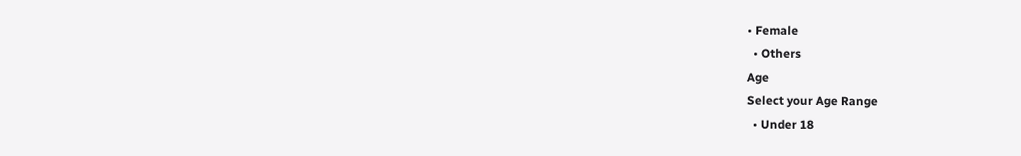• Female
  • Others
Age
Select your Age Range
  • Under 18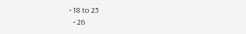• 18 to 25
  • 26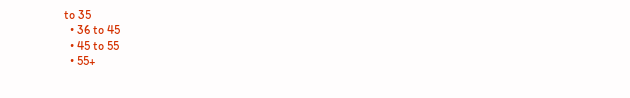to 35
  • 36 to 45
  • 45 to 55
  • 55+